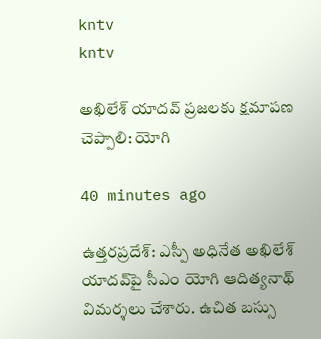kntv
kntv

అఖిలేశ్ యాదవ్ ప్రజలకు క్షమాపణ చెప్పాలి: యోగి

40 minutes ago

ఉత్తరప్రదేశ్: ఎస్పీ అధినేత అఖిలేశ్ యాదవ్‌పై సీఎం యోగి ఆదిత్యనాథ్ విమర్శలు చేశారు. ఉచిత బస్సు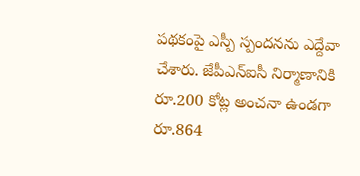పథకంపై ఎస్పీ స్పందనను ఎద్దేవా చేశారు. జేపీఎన్‌ఐసీ నిర్మాణానికి రూ.200 కోట్ల అంచనా ఉండగా రూ.864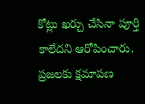కోట్లు ఖర్చు చేసినా పూర్తి కాలేదని ఆరోపించారు. ప్రజలకు క్షమాపణ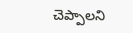చెప్పాలని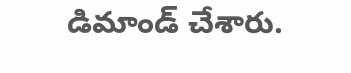డిమాండ్ చేశారు.